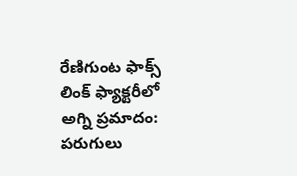రేణిగుంట ఫాక్స్ లింక్ ఫ్యాక్టరీలో అగ్ని ప్రమాదం: పరుగులు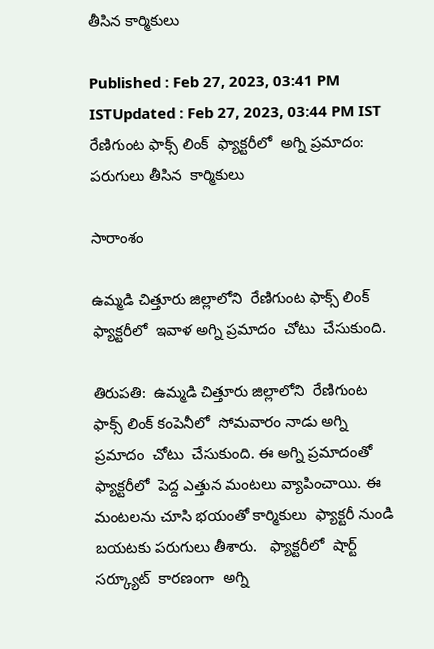తీసిన కార్మికులు

Published : Feb 27, 2023, 03:41 PM ISTUpdated : Feb 27, 2023, 03:44 PM IST
రేణిగుంట ఫాక్స్ లింక్  ఫ్యాక్టరీలో  అగ్ని ప్రమాదం: పరుగులు తీసిన  కార్మికులు

సారాంశం

ఉమ్మడి చిత్తూరు జిల్లాలోని  రేణిగుంట ఫాక్స్ లింక్ ఫ్యాక్టరీలో  ఇవాళ అగ్ని ప్రమాదం  చోటు  చేసుకుంది.

తిరుపతి:  ఉమ్మడి చిత్తూరు జిల్లాలోని  రేణిగుంట  ఫాక్స్ లింక్ కంపెనీలో  సోమవారం నాడు అగ్ని ప్రమాదం  చోటు  చేసుకుంది. ఈ అగ్ని ప్రమాదంతో  ఫ్యాక్టరీలో  పెద్ద ఎత్తున మంటలు వ్యాపించాయి. ఈ మంటలను చూసి భయంతో కార్మికులు  ఫ్యాక్టరీ నుండి బయటకు పరుగులు తీశారు.   ఫ్యాక్టరీలో  షార్ట్  సర్క్యూట్  కారణంగా  అగ్ని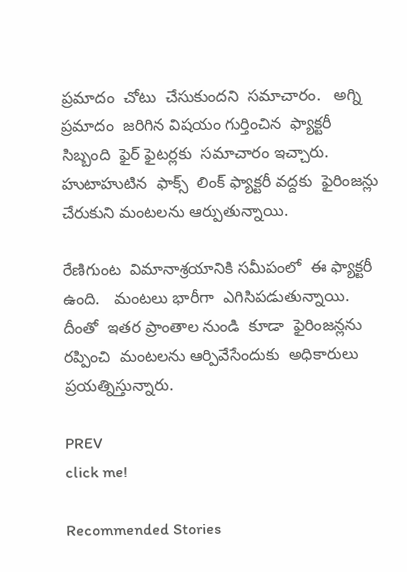ప్రమాదం  చోటు  చేసుకుందని  సమాచారం.   అగ్ని ప్రమాదం  జరిగిన విషయం గుర్తించిన  ఫ్యాక్టరీ  సిబ్బంది  ఫైర్ ఫైటర్లకు  సమాచారం ఇచ్చారు.  హుటాహుటిన  ఫాక్స్  లింక్ ఫ్యాక్టరీ వద్దకు  ఫైరింజన్లు  చేరుకుని మంటలను ఆర్పుతున్నాయి.

రేణిగుంట  విమానాశ్రయానికి సమీపంలో  ఈ ఫ్యాక్టరీ ఉంది.   మంటలు భారీగా  ఎగిసిపడుతున్నాయి. దీంతో  ఇతర ప్రాంతాల నుండి  కూడా  ఫైరింజన్లను రప్పించి  మంటలను ఆర్పివేసేందుకు  అధికారులు ప్రయత్నిస్తున్నారు.

PREV
click me!

Recommended Stories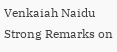Venkaiah Naidu Strong Remarks on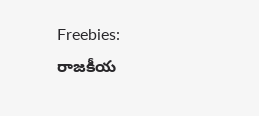Freebies: రాజకీయ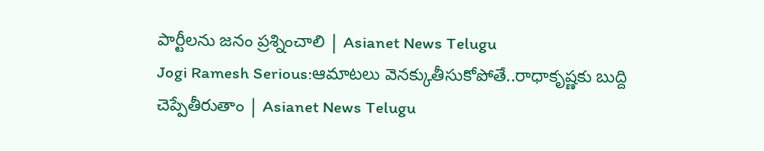పార్టీలను జనం ప్రశ్నించాలి | Asianet News Telugu
Jogi Ramesh Serious:ఆమాటలు వెనక్కుతీసుకోపోతే..రాధాకృష్ణకు బుద్ది చెప్పేతీరుతాం | Asianet News Telugu